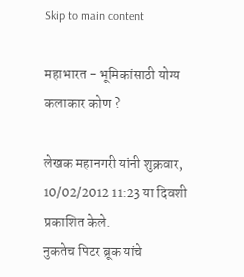Skip to main content

महाभारत - भूमिकांसाठी योग्य कलाकार कोण ?

लेखक महानगरी यांनी शुक्रवार, 10/02/2012 11:23 या दिवशी प्रकाशित केले.
नुकतेच पिटर ब्रूक यांचे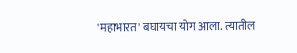'महाभारत' बघायचा योग आला. त्यातील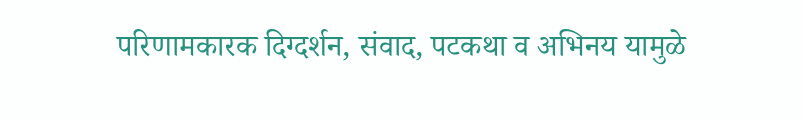परिणामकारक दिग्दर्शन, संवाद, पटकथा व अभिनय यामुळे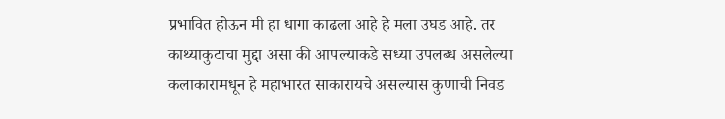प्रभावित होऊन मी हा धागा काढला आहे हे मला उघड आहे. तर काथ्याकुटाचा मुद्दा असा की आपल्याकडे सध्या उपलब्ध असलेल्या कलाकारामधून हे महाभारत साकारायचे असल्यास कुणाची निवड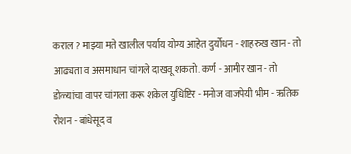कराल ? माझ्या मते खालील पर्याय योग्य आहेत दुर्योधन - शाहरुख खान - तो आढ्यता व असमाधान चांगले दाखवू शकतो. कर्ण - आमीर खान - तो डोळ्यांचा वापर चांगला करू शकेल युधिष्टिर - मनोज वाजपेयी भीम - ऋतिक रोशन - बांधेसूद व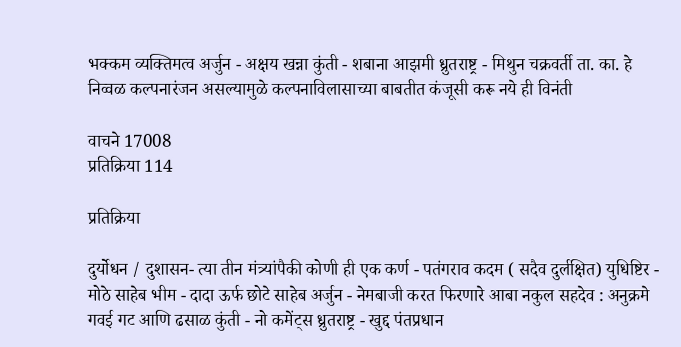भक्कम व्यक्तिमत्व अर्जुन - अक्षय खन्ना कुंती - शबाना आझमी ध्रुतराष्ट्र - मिथुन चक्रवर्ती ता. का. हे निव्वळ कल्पनारंजन असल्यामुळे कल्पनाविलासाच्या बाबतीत कंजूसी करू नये ही विनंती

वाचने 17008
प्रतिक्रिया 114

प्रतिक्रिया

दुर्योधन / दुशासन- त्या तीन मंत्र्यांपैकी कोणी ही एक कर्ण - पतंगराव कदम ( सदैव दुर्लक्षित) युधिष्टिर - मोठे साहेब भीम - दादा ऊर्फ छोटे साहेब अर्जुन - नेमबाजी करत फिरणारे आबा नकुल सहदेव : अनुक्रमे गवई गट आणि ढसाळ कुंती - नो कमेंट्स ध्रुतराष्ट्र - खुद्द पंतप्रधान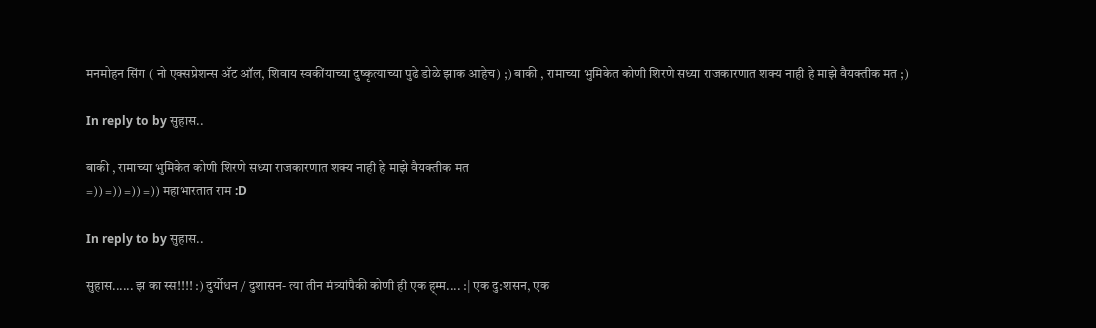मनमोहन सिंग ( नो एक्सप्रेशन्स अ‍ॅट ऑल, शिवाय स्वकींयाच्या दुष्कृत्याच्या पुढे डोळे झाक आहेच) ;) बाकी , रामाच्या भुमिकेत कोणी शिरणे सध्या राजकारणात शक्य नाही हे माझे वैयक्तीक मत ;)

In reply to by सुहास..

बाकी , रामाच्या भुमिकेत कोणी शिरणे सध्या राजकारणात शक्य नाही हे माझे वैयक्तीक मत
=)) =)) =)) =)) महाभारतात राम :D

In reply to by सुहास..

सुहास...... झ का स्स!!!! :) दुर्योधन / दुशासन- त्या तीन मंत्र्यांपैकी कोणी ही एक ह्म्म.... :| एक दु:शसन, एक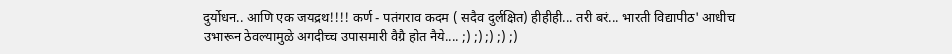दुर्योधन.. आणि एक जयद्रथ!!!! कर्ण - पतंगराव कदम ( सदैव दुर्लक्षित) हीहीही... तरी बरं... भारती विद्यापीठ' आधीच उभारून ठेवल्यामुळे अगदीच्च उपासमारी वैग्रै होत नैये.... ;) ;) ;) ;) ;)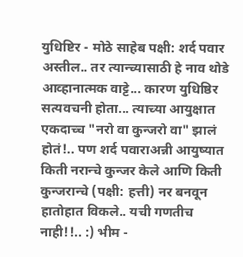युधिष्टिर - मोठे साहेब पक्षी: शर्द पवार अस्तील.. तर त्यान्च्यासाठी हे नाव थोडे आव्हानात्मक वाट्टे... कारण युधिष्ठिर सत्यवचनी होता... त्याच्या आयुक्षात एकदाच्च "नरो वा कुन्जरो वा" झालं होतं!.. पण शर्द पवाराअन्नी आयुष्यात किती नरान्चे कुन्जर केले आणि किती कुन्जरान्चे (पक्षी: हत्ती) नर बनवून हातोहात विकले.. यची गणतीच नाही!!.. :) भीम -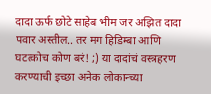दादा ऊर्फ छोटे साहेब भीम जर अझित दादा पवार अस्तील.. तर मग हिडिम्बा आणि घटत्कोच कोण बरं! ;) या दादांचं वस्त्रहरण करण्याची इच्छा अनेक लोकान्च्या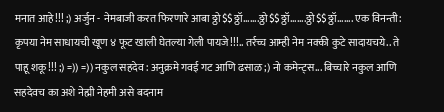मनात आहे!!! ;) अर्जुन - नेमबाजी करत फिरणारे आबा ठ्ठो$$ठ्ठॉ.......ठ्ठो$$ठ्ठॉ.......ठ्ठो$$ठ्ठॉ....... एक विनन्ती: कृपया नेम साधायची खूण ४ फूट खाली घेतल्या गेली पायजे!!!.. तर्रच्च आम्ही नेम नक्की कुटे सादायचये.. ते पाहू शकू!!! ;) =)) =)) नकुल सहदेव : अनुक्रमे गवई गट आणि ढसाळ ;) नो कमेन्ट्स... बिच्चारे नकुल आणि सहदेवच का अशे नेह्मी नेहमी असे बदनाम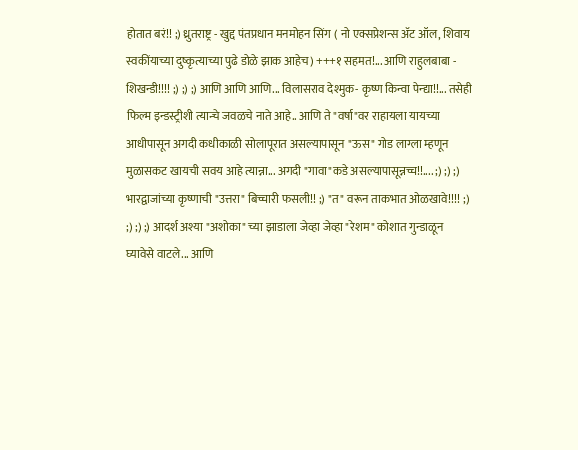होतात बरं!! ;) ध्रुतराष्ट्र - खुद्द पंतप्रधान मनमोहन सिंग ( नो एक्सप्रेशन्स अ‍ॅट ऑल, शिवाय स्वकींयाच्या दुष्कृत्याच्या पुढे डोळे झाक आहेच) +++१ सहमत!... आणि राहुलबाबा - शिखन्डी!!!! ;) ;) ;) आणि आणि आणि... विलासराव देश्मुक- कृष्ण किन्वा पेन्द्या!!... तसेही फिल्म इन्डस्ट्रीशी त्यान्चे जवळचे नाते आहे.. आणि ते "वर्षा"वर राहायला यायच्या आधीपासून अगदी कधीकाळी सोलापूरात असल्यापासून "ऊस" गोड लाग्ला म्हणून मुळासकट खायची सवय आहे त्यान्ना... अगदी "गावा"कडे असल्यापासून्नच्च!!.... ;) ;) ;) भारद्वाजांच्या कृष्णाची "उत्तरा" बिच्चारी फसली!! ;) "त" वरून ताकभात ओळखावे!!!! ;) ;) ;) ;) आदर्श अश्या "अशोका" च्या झाडाला जेव्हा जेव्हा "रेशम" कोशात गुन्डाळून घ्यावेसे वाटले... आणि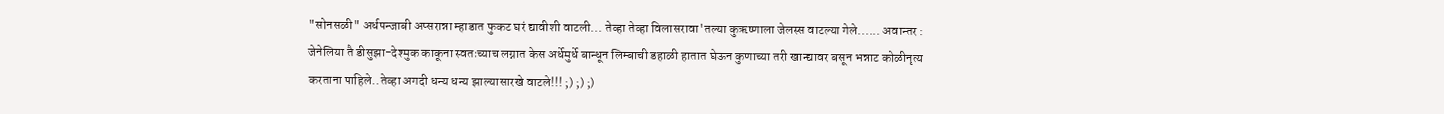"सोनसळी" अर्धपन्जाबी अप्सरान्ना म्हाडात फुकट घरं द्यावीशी वाटली... तेव्हा तेव्हा विलासरावा'तल्या कुऋष्णाला जेलस्स वाटल्या गेले...... अवान्तर : जेनेलिया तै डीसुझा-देश्मुक काकूना स्वतःच्याच लग्नात केस अर्धेमुर्धे बान्धून लिम्बाची डहाळी हातात घेऊन कुणाच्या तरी खान्द्यावर बसून भन्नाट कोळीनृत्य करताना पाहिले..तेव्हा अगदी धन्य धन्य झाल्यासारखे वाटले!!! ;) ;) ;)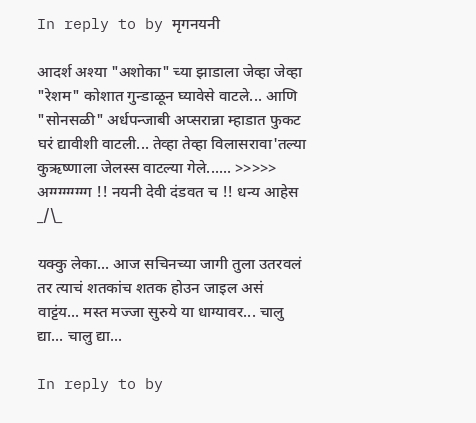In reply to by मृगनयनी

आदर्श अश्या "अशोका" च्या झाडाला जेव्हा जेव्हा "रेशम" कोशात गुन्डाळून घ्यावेसे वाटले... आणि "सोनसळी" अर्धपन्जाबी अप्सरान्ना म्हाडात फुकट घरं द्यावीशी वाटली... तेव्हा तेव्हा विलासरावा'तल्या कुऋष्णाला जेलस्स वाटल्या गेले...... >>>>> अग्ग्ग्ग्ग्ग्ग्ग्ग !! नयनी देवी दंडवत च !! धन्य आहेस _/\_

यक्कु लेका... आज सचिनच्या जागी तुला उतरवलं तर त्याचं शतकांच शतक होउन जाइल असं वाट्टंय... मस्त मज्जा सुरुये या धाग्यावर... चालु द्या... चालु द्या...

In reply to by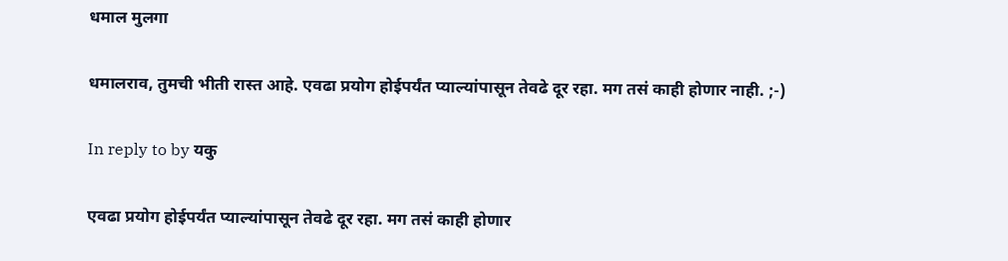धमाल मुलगा

धमालराव, तुमची भीती रास्त आहे. एवढा प्रयोग होईपर्यंत प्याल्यांपासून तेवढे दूर रहा. मग तसं काही होणार नाही. ;-)

In reply to by यकु

एवढा प्रयोग होईपर्यंत प्याल्यांपासून तेवढे दूर रहा. मग तसं काही होणार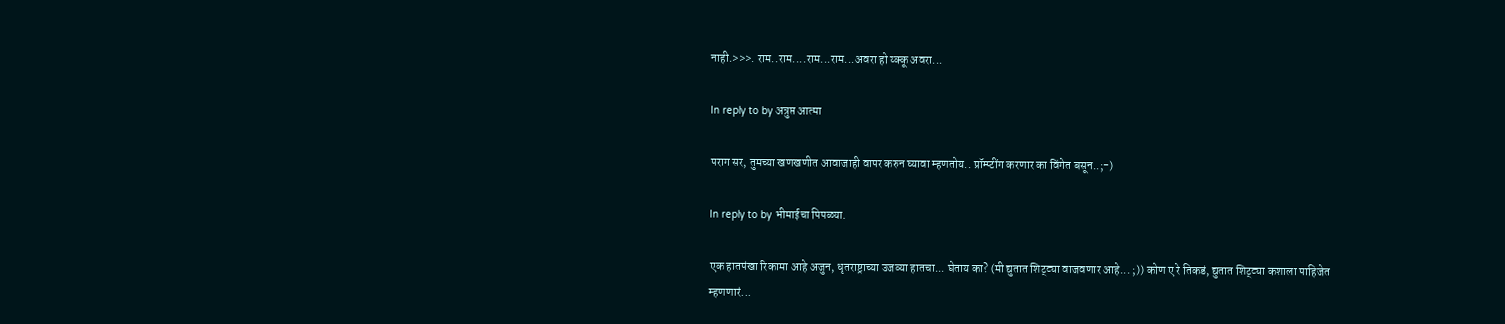नाही.>>>. राम..राम....राम...राम...अवरा हो य्क्कू अवरा...

In reply to by अत्रुप्त आत्मा

पराग सर, तुमच्या खणखणीत आवाजाही वापर करुन घ्‍यावा म्हणतोय.. प्रॉम्प्‍टींग करणार का विंगेत बसून..;-)

In reply to by भीमाईचा पिपळ्या.

एक हातपंखा रिकामा आहे अजुन, धृतराष्ट्राच्या उजव्या हातचा... घेताय का? (मी द्युतात शिट्ट्या वाजवणार आहे... ;)) कोण ए रे तिकडं, द्युतात शिट्ट्या कशाला पाहिजेत म्हणणारं...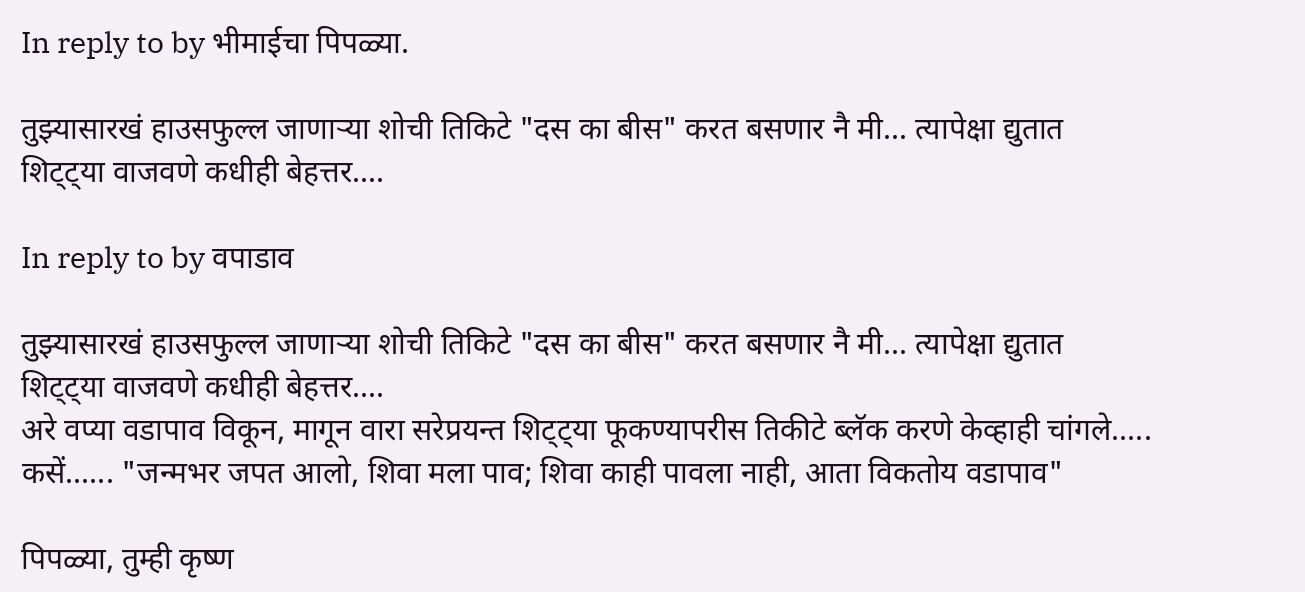In reply to by भीमाईचा पिपळ्या.

तुझ्यासारखं हाउसफुल्ल जाणार्‍या शोची तिकिटे "दस का बीस" करत बसणार नै मी... त्यापेक्षा द्युतात शिट्ट्या वाजवणे कधीही बेहत्तर....

In reply to by वपाडाव

तुझ्यासारखं हाउसफुल्ल जाणार्‍या शोची तिकिटे "दस का बीस" करत बसणार नै मी... त्यापेक्षा द्युतात शिट्ट्या वाजवणे कधीही बेहत्तर....
अरे वप्या वडापाव विकून, मागून वारा सरेप्रयन्त शिट्ट्या फूकण्यापरीस तिकीटे ब्लॅक करणे केव्हाही चांगले..... कसें...... "जन्मभर जपत आलो, शिवा मला पाव; शिवा काही पावला नाही, आता विकतोय वडापाव"

पिपळ्या, तुम्ही कृष्‍ण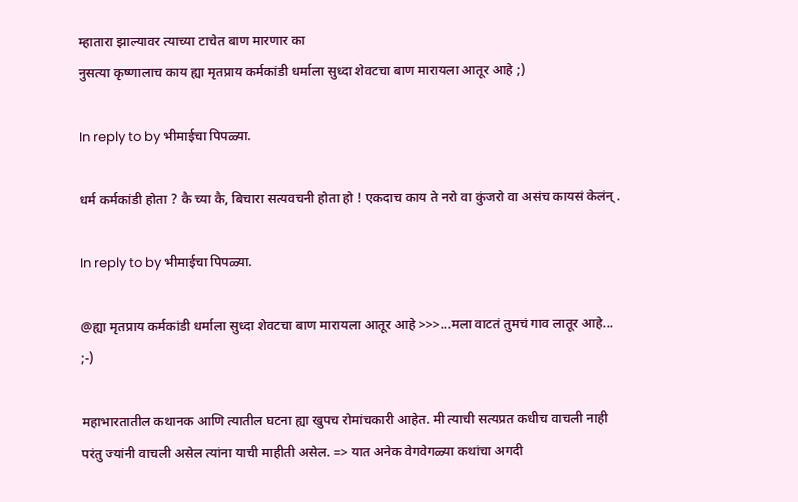म्हातारा झाल्यावर त्याच्या टाचेत बाण मारणार का
नुसत्या कृष्णालाच काय ह्या मृतप्राय कर्मकांडी धर्माला सुध्दा शेवटचा बाण मारायला आतूर आहे ;)

In reply to by भीमाईचा पिपळ्या.

धर्म कर्मकांडी होता ? कै च्या कै, बिचारा सत्यवचनी होता हो ! एकदाच काय ते नरो वा कुंजरो वा असंच कायसं केलंन् .

In reply to by भीमाईचा पिपळ्या.

@ह्या मृतप्राय कर्मकांडी धर्माला सुध्दा शेवटचा बाण मारायला आतूर आहे >>>...मला वाटतं तुमचं गाव लातूर आहे... ;-)

महाभारतातील कथानक आणि त्यातील घटना ह्या खुपच रोमांचकारी आहेत. मी त्याची सत्यप्रत कधीच वाचली नाही परंतु ज्यांनी वाचली असेल त्यांना याची माहीती असेल. => यात अनेक वेगवेगळ्या कथांचा अगदी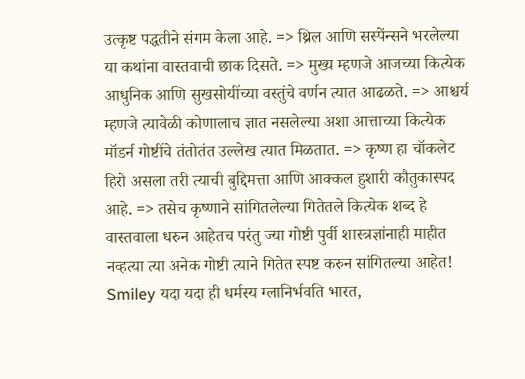उत्कृष्ट पद्धतीने संगम केला आहे. => थ्रिल आणि सस्पेंन्सने भरलेल्या या कथांना वास्तवाची छाक दिसते. => मुख्य म्हणजे आजच्या कित्येक आधुनिक आणि सुखसोयींच्या वस्तुंचे वर्णन त्यात आढळते. => आश्चर्य म्हणजे त्यावेळी कोणालाच ज्ञात नसलेल्या अशा आत्ताच्या कित्येक मॉडर्न गोष्टींचे तंतोतंत उल्लेख त्यात मिळतात. => कृष्ण हा चॉकलेट हिरो असला तरी त्याची बुद्दिमत्ता आणि आक्कल हुशारी कौतुकास्पद आहे. => तसेच कृष्णाने सांगितलेल्या गितेतले कित्येक शब्द हे वास्तवाला धरुन आहेतच परंतु ज्या गोष्टी पुर्वी शास्त्रज्ञांनाही माहीत नव्हत्या त्या अनेक गोष्टी त्याने गितेत स्पष्ट करुन सांगितल्या आहेत! Smiley यदा यदा ही धर्मस्य ग्लानिर्भवति भारत,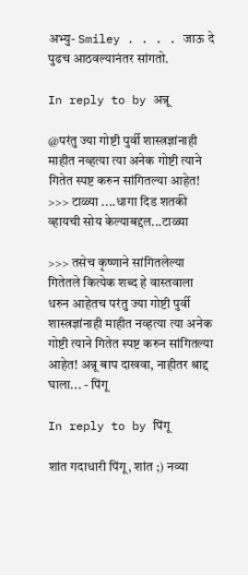अभ्यु- Smiley . . . . जाऊ दे पुढच आठवल्यानंतर सांगतो.

In reply to by अन्नू

@परंतु ज्या गोष्टी पुर्वी शास्त्रज्ञांनाही माहीत नव्हत्या त्या अनेक गोष्टी त्याने गितेत स्पष्ट करुन सांगितल्या आहेत! >>> टाळ्या ....धागा दिड शतकी व्हायची सोय केल्याबद्दल...टाळ्या

>>> तसेच कृष्णाने सांगितलेल्या गितेतले कित्येक शब्द हे वास्तवाला धरुन आहेतच परंतु ज्या गोष्टी पुर्वी शास्त्रज्ञांनाही माहीत नव्हत्या त्या अनेक गोष्टी त्याने गितेत स्पष्ट करुन सांगितल्या आहेत! अन्नू बाप दाखवा, नाहीतर श्राद्द घाला... - पिंगू

In reply to by पिंगू

शांत गदाधारी पिंगू, शांत ;) नव्या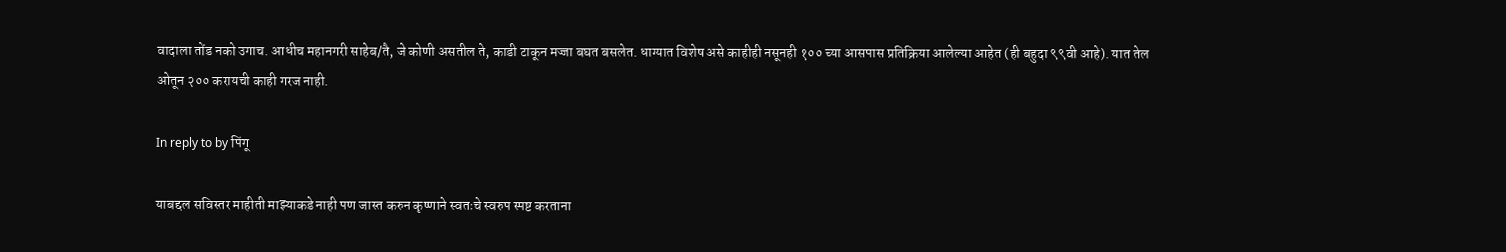वादाला तोंड नको उगाच. आधीच महानगरी साहेब/तै, जे कोणी असतील ते, काडी टाकून मज्जा बघत बसलेत. धाग्यात विशेष असे काहीही नसूनही १०० च्या आसपास प्रतिक्रिया आलेल्या आहेत (ही बहुदा ९९वी आहे). यात तेल ओतून २०० करायची काही गरज नाही.

In reply to by पिंगू

याबद्दल सविस्तर माहीती माझ्याकडे नाही पण जास्त करुन कृष्णाने स्वतःचे स्वरुप स्पष्ट करताना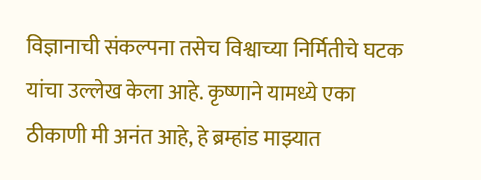विज्ञानाची संकल्पना तसेच विश्वाच्या निर्मितीचे घटक यांचा उल्लेख केला आहे. कृष्णाने यामध्ये एका ठीकाणी मी अनंत आहे, हे ब्रम्हांड माझ्यात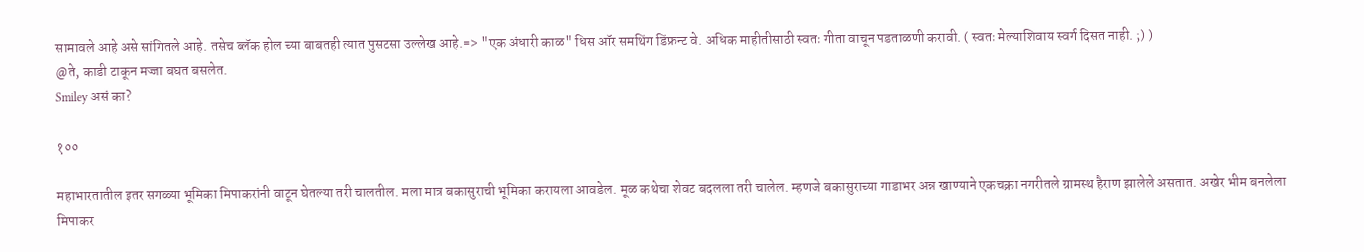सामावले आहे असे सांगितले आहे. तसेच ब्लॅक होल च्या बाबतही त्यात पुसटसा उल्लेख आहे.=> "एक अंधारी काळ" धिस ऑर समथिंग डिंफ्रन्ट वे. अधिक माहीतीसाठी स्वतः गीता वाचून पडताळणी करावी. ( स्वतः मेल्याशिवाय स्वर्ग दिसत नाही. ;) )
@ते, काडी टाकून मज्जा बघत बसलेत.
Smiley असं का?

१००

महाभारतातील इतर सगळ्या भूमिका मिपाकरांनी वाटून घेतल्या तरी चालतील. मला मात्र बकासुराची भूमिका करायला आवडेल. मूळ कथेचा शेवट बदलला तरी चालेल. म्हणजे बकासुराच्या गाडाभर अन्न खाण्याने एकचक्रा नगरीतले ग्रामस्थ हैराण झालेले असतात. अखेर भीम बनलेला मिपाकर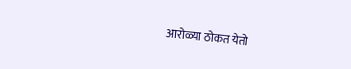आरोळ्या ठोकत येतो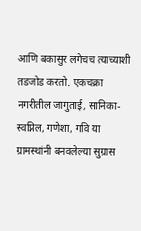आणि बकासुर लगेचच त्याच्याशी तडजोड करतो. एकचक्रा नगरीतील जागुताई, सानिका-स्वप्निल, गणेशा, गवि या ग्रामस्थांनी बनवलेल्या सुग्रास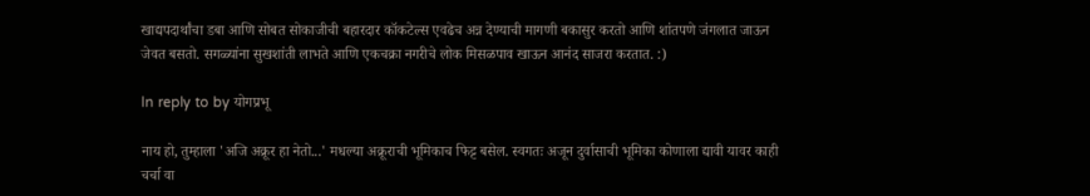खाद्यपदार्थांचा डबा आणि सोबत सोकाजीची बहारदार कॉकटेल्स एवढेच अन्न देण्याची मागणी बकासुर करतो आणि शांतपणे जंगलात जाऊन जेवत बसतो. सगळ्यांना सुखशांती लाभते आणि एकचक्रा नगरीचे लोक मिसळपाव खाऊन आनंद साजरा करतात. :)

In reply to by योगप्रभू

नाय हो, तुम्हाला 'अजि अक्रूर हा नेतो...' मधल्या अक्रूराची भूमिकाच फिट्ट बसेल. स्वगतः अजून दुर्वासाची भूमिका कोणाला द्यावी यावर काही चर्चा वा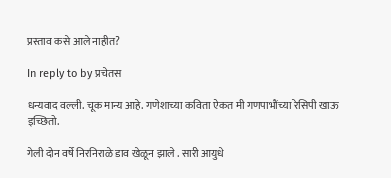प्रस्ताव कसे आले नाहीत?

In reply to by प्रचेतस

धन्यवाद वल्ली. चूक मान्य आहे. गणेशाच्या कविता ऐकत मी गणपाभौंच्या रेसिपी खाऊ इच्छितो.

गेली दोन वर्षे निरनिराळे डाव खेळून झाले . सारी आयुधे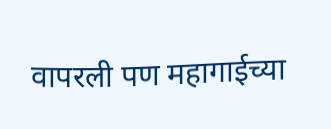वापरली पण महागाईच्या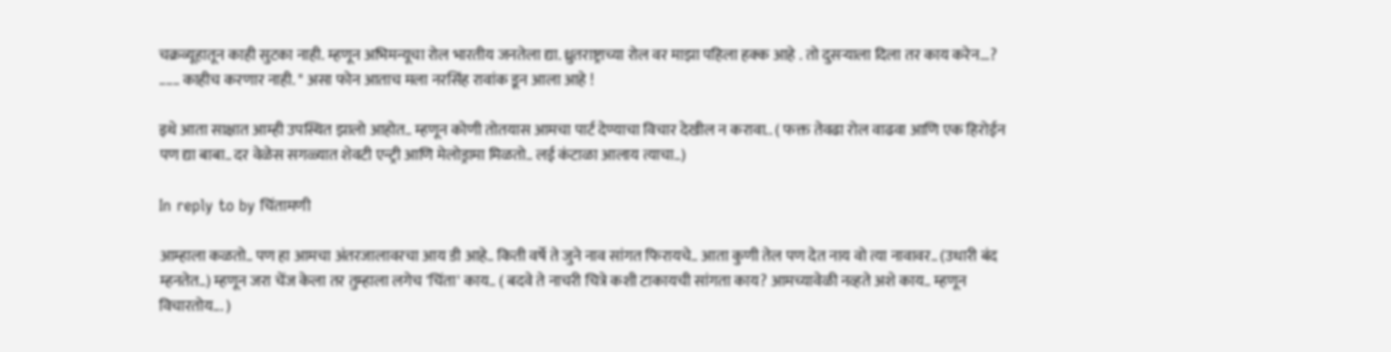चक्रव्यूहातून काही सुटका नाही. म्हणून अभिमन्यूचा रोल भारतीय जनतेला द्या. ध्रुतराष्ट्राच्या रोल वर माझा पहिला हक्क आहे . तो दुसर्‍याला दिला तर काय करेन...? ...... काहीच करणार नाही. " असा फोन आताच मला नरसिंह रावांक डून आला आहे !

इथे आता साक्षात आम्ही उपस्थित झालो आहोत.. म्हणून कोणी तोतयास आमचा पार्ट देण्याचा विचार देखील न करावा.. ( फक्त तेवढा रोल वाढवा आणि एक हिरोईन पण द्या बाबा.. दर वेळेस सगळ्यात शेवटी एन्ट्री आणि मेलोड्रामा मिळतो.. लई कंटाळा आलाय त्याचा..)

In reply to by चिंतामणी

आम्हाला कळतो.. पण हा आमचा अंतरजालावरचा आय डी आहे.. किती वर्षे ते जुने नाव सांगत फिरायचे.. आता कुणी तेल पण देत नाय वो त्या नावावर.. (उधारी बंद म्हनतेत..) म्हणून जरा चेंज केला तर तुम्हाला लगेच 'चिंता' काय.. ( बदवे ते नाचरी चित्रे कशी टाकायची सांगता काय? आमच्यावेळी नव्हते अशे काय.. म्हणून विचारतोय... )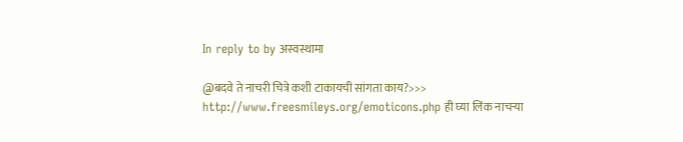In reply to by अस्वस्थामा

@बदवे ते नाचरी चित्रे कशी टाकायची सांगता काय?>>> http://www.freesmileys.org/emoticons.php ही घ्या लिंक नाचर्‍या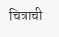चित्राची